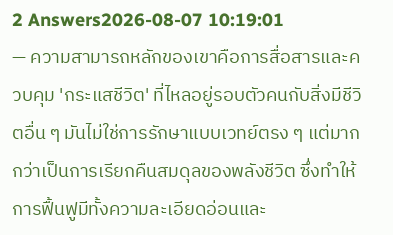2 Answers2026-08-07 10:19:01
— ความสามารถหลักของเขาคือการสื่อสารและควบคุม 'กระแสชีวิต' ที่ไหลอยู่รอบตัวคนกับสิ่งมีชีวิตอื่น ๆ มันไม่ใช่การรักษาแบบเวทย์ตรง ๆ แต่มากกว่าเป็นการเรียกคืนสมดุลของพลังชีวิต ซึ่งทำให้การฟื้นฟูมีทั้งความละเอียดอ่อนและ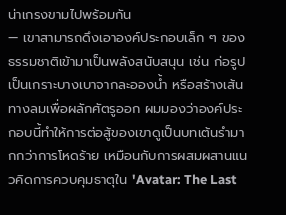น่าเกรงขามไปพร้อมกัน
— เขาสามารถดึงเอาองค์ประกอบเล็ก ๆ ของธรรมชาติเข้ามาเป็นพลังสนับสนุน เช่น ก่อรูปเป็นเกราะบางเบาจากละอองน้ำ หรือสร้างเส้นทางลมเพื่อผลักศัตรูออก ผมมองว่าองค์ประกอบนี้ทำให้การต่อสู้ของเขาดูเป็นบทเต้นรำมากกว่าการโหดร้าย เหมือนกับการผสมผสานแนวคิดการควบคุมธาตุใน 'Avatar: The Last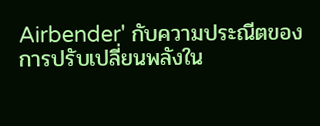Airbender' กับความประณีตของการปรับเปลี่ยนพลังใน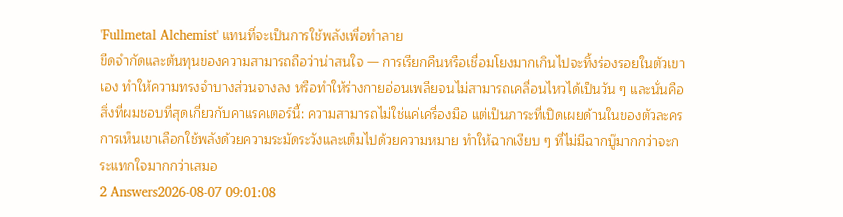'Fullmetal Alchemist' แทนที่จะเป็นการใช้พลังเพื่อทำลาย
ขีดจำกัดและต้นทุนของความสามารถถือว่าน่าสนใจ — การเรียกคืนหรือเชื่อมโยงมากเกินไปจะทิ้งร่องรอยในตัวเขาเอง ทำให้ความทรงจำบางส่วนจางลง หรือทำให้ร่างกายอ่อนเพลียจนไม่สามารถเคลื่อนไหวได้เป็นวัน ๆ และนั่นคือสิ่งที่ผมชอบที่สุดเกี่ยวกับคาแรคเตอร์นี้: ความสามารถไม่ใช่แค่เครื่องมือ แต่เป็นภาระที่เปิดเผยด้านในของตัวละคร การเห็นเขาเลือกใช้พลังด้วยความระมัดระวังและเต็มไปด้วยความหมาย ทำให้ฉากเงียบ ๆ ที่ไม่มีฉากบู๊มากกว่าจะกระแทกใจมากกว่าเสมอ
2 Answers2026-08-07 09:01:08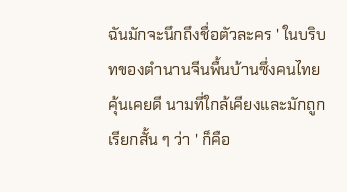ฉันมักจะนึกถึงชื่อตัวละคร ' ในบริบทของตำนานจีนพื้นบ้านซึ่งคนไทยคุ้นเคยดี นามที่ใกล้เคียงและมักถูกเรียกสั้น ๆ ว่า ' ก็คือ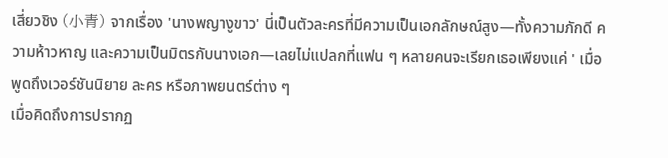เสี่ยวชิง (小青) จากเรื่อง 'นางพญางูขาว' นี่เป็นตัวละครที่มีความเป็นเอกลักษณ์สูง—ทั้งความภักดี ความห้าวหาญ และความเป็นมิตรกับนางเอก—เลยไม่แปลกที่แฟน ๆ หลายคนจะเรียกเธอเพียงแค่ ' เมื่อพูดถึงเวอร์ชันนิยาย ละคร หรือภาพยนตร์ต่าง ๆ
เมื่อคิดถึงการปรากฏ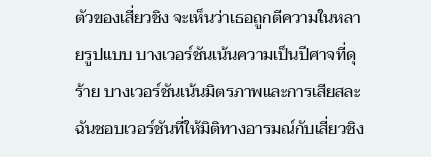ตัวของเสี่ยวชิง จะเห็นว่าเธอถูกตีความในหลายรูปแบบ บางเวอร์ชันเน้นความเป็นปีศาจที่ดุร้าย บางเวอร์ชันเน้นมิตรภาพและการเสียสละ ฉันชอบเวอร์ชันที่ให้มิติทางอารมณ์กับเสี่ยวชิง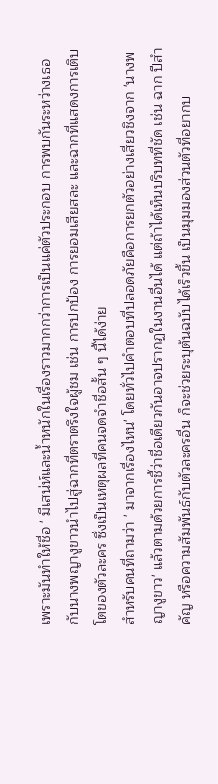เพราะมันทำให้ชื่อ ' มีเสน่ห์และน้ำหนักในเรื่องราวมากกว่าการเป็นแค่ตัวประกอบ การพบกันระหว่างเธอกับนางพญางูขาวนำไปสู่ฉากที่ตราตรึงใจผู้ชม เช่น การปกป้อง การยอมเสียสละ และฉากที่แสดงการเติบโตของตัวละคร ซึ่งเป็นเหตุผลที่คนจดจำชื่อสั้น ๆ นี้ได้ง่าย
สำหรับคนที่ถามว่า ' มาจากเรื่องไหน' โดยทั่วไปคำตอบที่ปลอดภัยคือการยกตัวอย่างเสี่ยวชิงจาก 'นางพญางูขาว' แล้วตามด้วยการชี้ว่าชื่อเดียวกันอาจปรากฏในงานอื่นได้ แต่ถ้าได้เห็นบริบทที่ชัด เช่น ฉาก ปีสำคัญ หรือความสัมพันธ์กับตัวละครอื่น ก็จะช่วยระบุต้นฉบับได้เร็วขึ้น เป็นมุมมองส่วนตัวที่อยากบ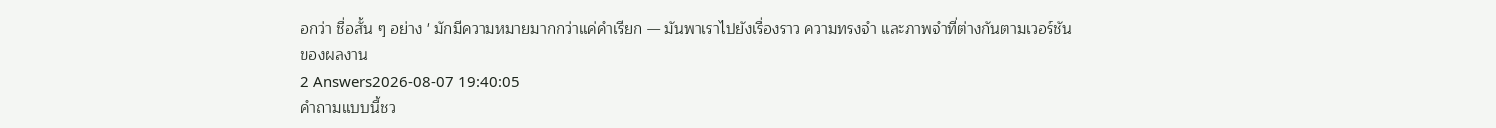อกว่า ชื่อสั้น ๆ อย่าง ' มักมีความหมายมากกว่าแค่คำเรียก — มันพาเราไปยังเรื่องราว ความทรงจำ และภาพจำที่ต่างกันตามเวอร์ชันของผลงาน
2 Answers2026-08-07 19:40:05
คำถามแบบนี้ชว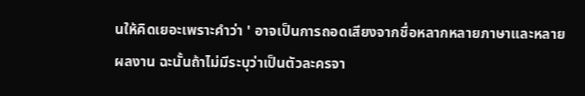นให้คิดเยอะเพราะคำว่า ' อาจเป็นการถอดเสียงจากชื่อหลากหลายภาษาและหลายผลงาน ฉะนั้นถ้าไม่มีระบุว่าเป็นตัวละครจา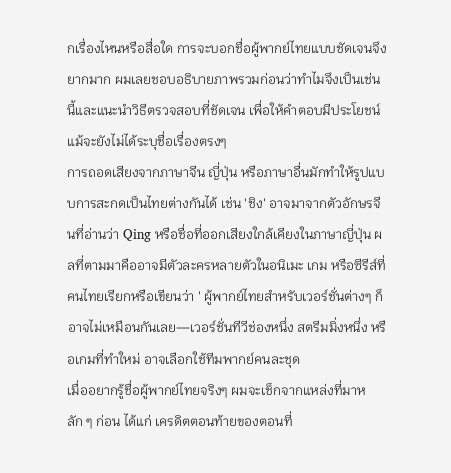กเรื่องไหนหรือสื่อใด การจะบอกชื่อผู้พากย์ไทยแบบชัดเจนจึงยากมาก ผมเลยชอบอธิบายภาพรวมก่อนว่าทำไมจึงเป็นเช่นนี้และแนะนำวิธีตรวจสอบที่ชัดเจน เพื่อให้คำตอบมีประโยชน์แม้จะยังไม่ได้ระบุชื่อเรื่องตรงๆ
การถอดเสียงจากภาษาจีน ญี่ปุ่น หรือภาษาอื่นมักทำให้รูปแบบการสะกดเป็นไทยต่างกันได้ เช่น 'ชิง' อาจมาจากตัวอักษรจีนที่อ่านว่า Qing หรือชื่อที่ออกเสียงใกล้เคียงในภาษาญี่ปุ่น ผลที่ตามมาคืออาจมีตัวละครหลายตัวในอนิเมะ เกม หรือซีรีส์ที่คนไทยเรียกหรือเขียนว่า ' ผู้พากย์ไทยสำหรับเวอร์ชั่นต่างๆ ก็อาจไม่เหมือนกันเลย—เวอร์ชั่นทีวีช่องหนึ่ง สตรีมมิ่งหนึ่ง หรือเกมที่ทำใหม่ อาจเลือกใช้ทีมพากย์คนละชุด
เมื่ออยากรู้ชื่อผู้พากย์ไทยจริงๆ ผมจะเช็กจากแหล่งที่มาหลัก ๆ ก่อน ได้แก่ เครดิตตอนท้ายของตอนที่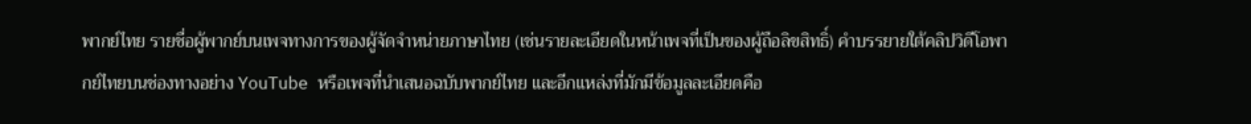พากย์ไทย รายชื่อผู้พากย์บนเพจทางการของผู้จัดจำหน่ายภาษาไทย (เช่นรายละเอียดในหน้าเพจที่เป็นของผู้ถือลิขสิทธิ์) คำบรรยายใต้คลิปวิดีโอพากย์ไทยบนช่องทางอย่าง YouTube หรือเพจที่นำเสนอฉบับพากย์ไทย และอีกแหล่งที่มักมีข้อมูลละเอียดคือ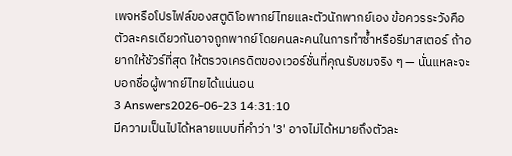เพจหรือโปรไฟล์ของสตูดิโอพากย์ไทยและตัวนักพากย์เอง ข้อควรระวังคือตัวละครเดียวกันอาจถูกพากย์โดยคนละคนในการทำซ้ำหรือรีมาสเตอร์ ถ้าอยากให้ชัวร์ที่สุด ให้ตรวจเครดิตของเวอร์ชั่นที่คุณรับชมจริง ๆ — นั่นแหละจะบอกชื่อผู้พากย์ไทยได้แน่นอน
3 Answers2026-06-23 14:31:10
มีความเป็นไปได้หลายแบบที่คำว่า '3' อาจไม่ได้หมายถึงตัวละ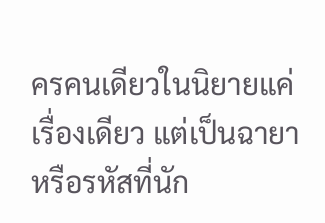ครคนเดียวในนิยายแค่เรื่องเดียว แต่เป็นฉายาหรือรหัสที่นัก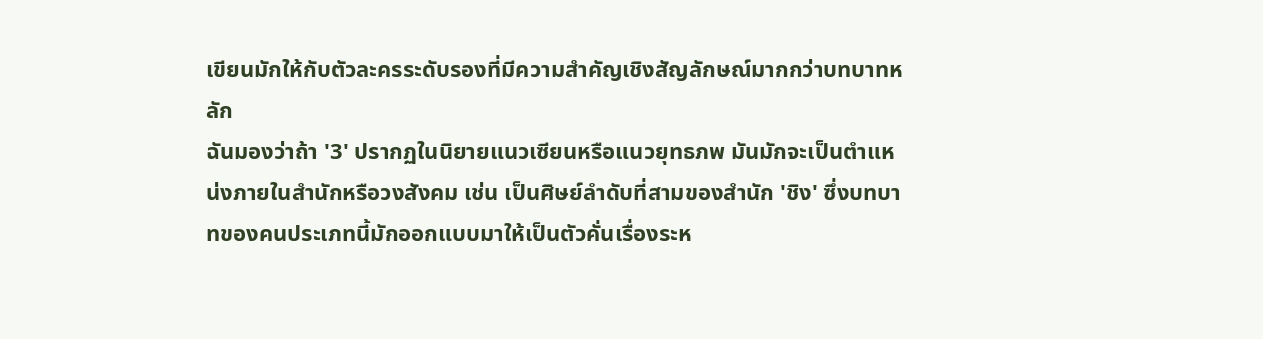เขียนมักให้กับตัวละครระดับรองที่มีความสำคัญเชิงสัญลักษณ์มากกว่าบทบาทหลัก
ฉันมองว่าถ้า '3' ปรากฏในนิยายแนวเซียนหรือแนวยุทธภพ มันมักจะเป็นตำแหน่งภายในสำนักหรือวงสังคม เช่น เป็นศิษย์ลำดับที่สามของสำนัก 'ชิง' ซึ่งบทบาทของคนประเภทนี้มักออกแบบมาให้เป็นตัวคั่นเรื่องระห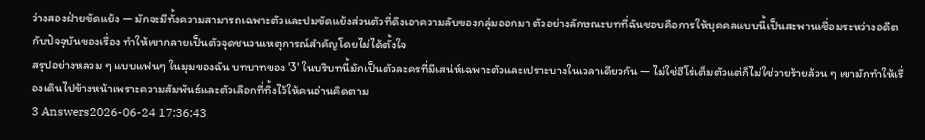ว่างสองฝ่ายขัดแย้ง — มักจะมีทั้งความสามารถเฉพาะตัวและปมขัดแย้งส่วนตัวที่ดึงเอาความลับของกลุ่มออกมา ตัวอย่างลักษณะบทที่ฉันชอบคือการให้บุคคลแบบนี้เป็นสะพานเชื่อมระหว่างอดีตกับปัจจุบันของเรื่อง ทำให้เขากลายเป็นตัวจุดชนวนเหตุการณ์สำคัญโดยไม่ได้ตั้งใจ
สรุปอย่างหลวม ๆ แบบแฟนๆ ในมุมของฉัน บทบาทของ '3' ในบริบทนี้มักเป็นตัวละครที่มีเสน่ห์เฉพาะตัวและเปราะบางในเวลาเดียวกัน — ไม่ใช่ฮีโร่เต็มตัวแต่ก็ไม่ใช่วายร้ายล้วน ๆ เขามักทำให้เรื่องเดินไปข้างหน้าเพราะความสัมพันธ์และตัวเลือกที่ทิ้งไว้ให้คนอ่านคิดตาม
3 Answers2026-06-24 17:36:43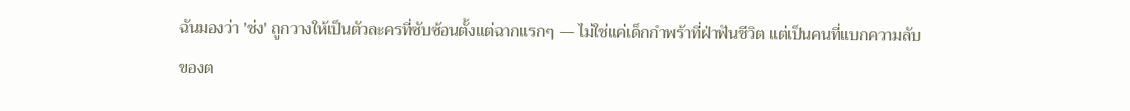ฉันมองว่า 'ช่ง' ถูกวางให้เป็นตัวละครที่ซับซ้อนตั้งแต่ฉากแรกๆ — ไม่ใช่แค่เด็กกำพร้าที่ฝ่าฟันชีวิต แต่เป็นคนที่แบกความลับของต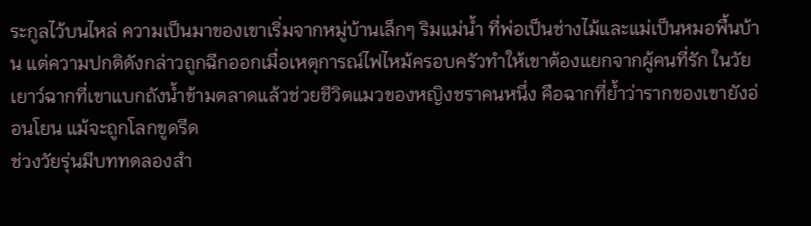ระกูลไว้บนไหล่ ความเป็นมาของเขาเริ่มจากหมู่บ้านเล็กๆ ริมแม่น้ำ ที่พ่อเป็นช่างไม้และแม่เป็นหมอพื้นบ้าน แต่ความปกติดังกล่าวถูกฉีกออกเมื่อเหตุการณ์ไฟไหม้ครอบครัวทำให้เขาต้องแยกจากผู้คนที่รัก ในวัยเยาว์ฉากที่เขาแบกถังน้ำข้ามตลาดแล้วช่วยชีวิตแมวของหญิงชราคนหนึ่ง คือฉากที่ย้ำว่ารากของเขายังอ่อนโยน แม้จะถูกโลกขูดรีด
ช่วงวัยรุ่นมีบททดลองสำ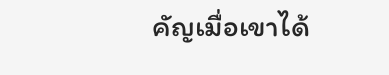คัญเมื่อเขาได้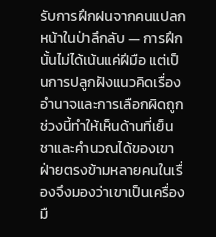รับการฝึกฝนจากคนแปลกหน้าในป่าลึกลับ — การฝึกนั้นไม่ได้เน้นแค่ฝีมือ แต่เป็นการปลูกฝังแนวคิดเรื่องอำนาจและการเลือกผิดถูก ช่วงนี้ทำให้เห็นด้านที่เย็นชาและคำนวณได้ของเขา ฝ่ายตรงข้ามหลายคนในเรื่องจึงมองว่าเขาเป็นเครื่องมื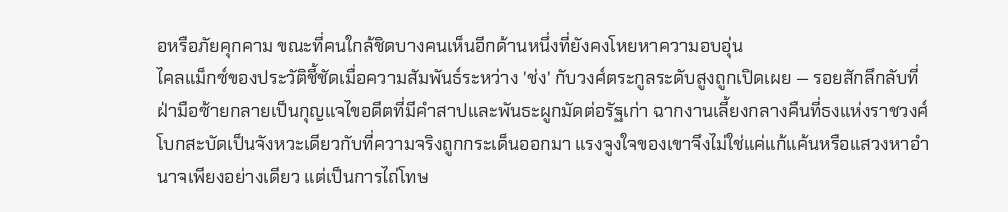อหรือภัยคุกคาม ขณะที่คนใกล้ชิดบางคนเห็นอีกด้านหนึ่งที่ยังคงโหยหาความอบอุ่น
ไคลแม็กซ์ของประวัติชี้ชัดเมื่อความสัมพันธ์ระหว่าง 'ช่ง' กับวงศ์ตระกูลระดับสูงถูกเปิดเผย — รอยสักลึกลับที่ฝ่ามือซ้ายกลายเป็นกุญแจไขอดีตที่มีคำสาปและพันธะผูกมัดต่อรัฐเก่า ฉากงานเลี้ยงกลางคืนที่ธงแห่งราชวงศ์โบกสะบัดเป็นจังหวะเดียวกับที่ความจริงถูกกระเด็นออกมา แรงจูงใจของเขาจึงไม่ใช่แค่แก้แค้นหรือแสวงหาอำนาจเพียงอย่างเดียว แต่เป็นการไถ่โทษ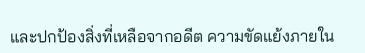และปกป้องสิ่งที่เหลือจากอดีต ความขัดแย้งภายใน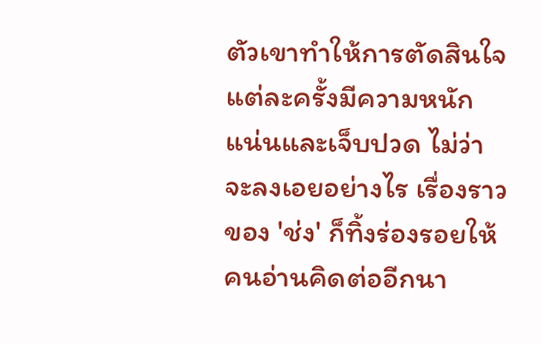ตัวเขาทำให้การตัดสินใจแต่ละครั้งมีความหนักแน่นและเจ็บปวด ไม่ว่าจะลงเอยอย่างไร เรื่องราวของ 'ช่ง' ก็ทิ้งร่องรอยให้คนอ่านคิดต่ออีกนา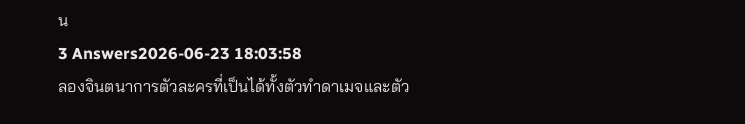น
3 Answers2026-06-23 18:03:58
ลองจินตนาการตัวละครที่เป็นได้ทั้งตัวทำดาเมจและตัว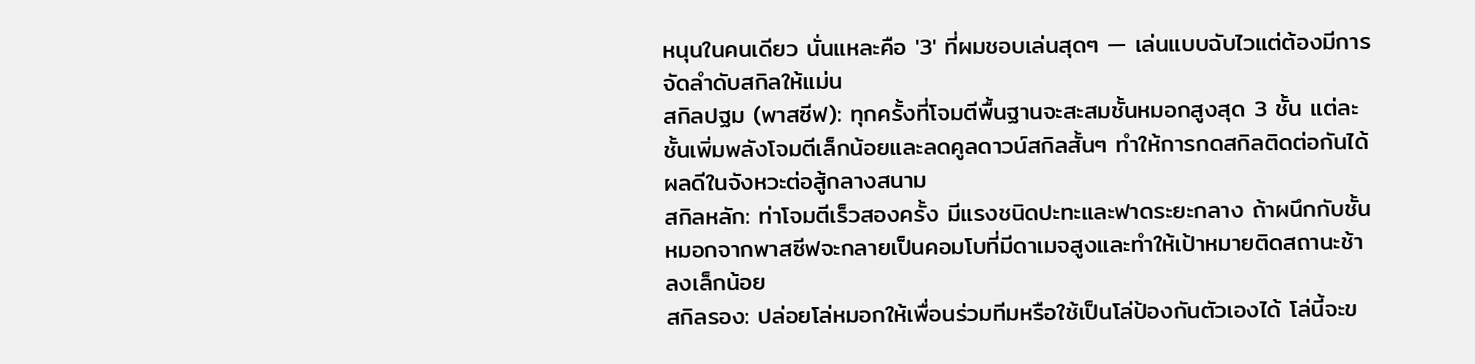หนุนในคนเดียว นั่นแหละคือ '3' ที่ผมชอบเล่นสุดๆ — เล่นแบบฉับไวแต่ต้องมีการจัดลำดับสกิลให้แม่น
สกิลปฐม (พาสซีฟ): ทุกครั้งที่โจมตีพื้นฐานจะสะสมชั้นหมอกสูงสุด 3 ชั้น แต่ละชั้นเพิ่มพลังโจมตีเล็กน้อยและลดคูลดาวน์สกิลสั้นๆ ทำให้การกดสกิลติดต่อกันได้ผลดีในจังหวะต่อสู้กลางสนาม
สกิลหลัก: ท่าโจมตีเร็วสองครั้ง มีแรงชนิดปะทะและฟาดระยะกลาง ถ้าผนึกกับชั้นหมอกจากพาสซีฟจะกลายเป็นคอมโบที่มีดาเมจสูงและทำให้เป้าหมายติดสถานะช้าลงเล็กน้อย
สกิลรอง: ปล่อยโล่หมอกให้เพื่อนร่วมทีมหรือใช้เป็นโล่ป้องกันตัวเองได้ โล่นี้จะข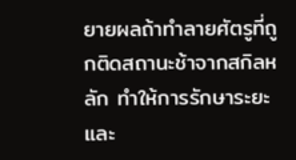ยายผลถ้าทำลายศัตรูที่ถูกติดสถานะช้าจากสกิลหลัก ทำให้การรักษาระยะและ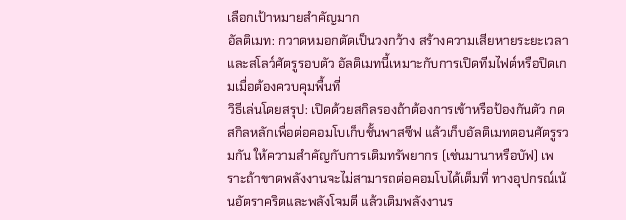เลือกเป้าหมายสำคัญมาก
อัลติเมท: กวาดหมอกตัดเป็นวงกว้าง สร้างความเสียหายระยะเวลาและสโลว์ศัตรูรอบตัว อัลติเมทนี้เหมาะกับการเปิดทีมไฟต์หรือปิดเกมเมื่อต้องควบคุมพื้นที่
วิธีเล่นโดยสรุป: เปิดด้วยสกิลรองถ้าต้องการเข้าหรือป้องกันตัว กดสกิลหลักเพื่อต่อคอมโบเก็บชั้นพาสซีฟ แล้วเก็บอัลติเมทตอนศัตรูรวมกัน ให้ความสำคัญกับการเติมทรัพยากร (เช่นมานาหรือบัฟ) เพราะถ้าขาดพลังงานจะไม่สามารถต่อคอมโบได้เต็มที่ ทางอุปกรณ์เน้นอัตราคริตและพลังโจมตี แล้วเติมพลังงานร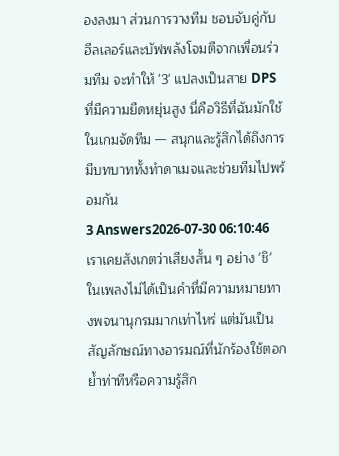องลงมา ส่วนการวางทีม ชอบจับคู่กับฮีลเลอร์และบัฟพลังโจมตีจากเพื่อนร่วมทีม จะทำให้ '3' แปลงเป็นสาย DPS ที่มีความยืดหยุ่นสูง นี่คือวิธีที่ฉันมักใช้ในเกมจัดทีม — สนุกและรู้สึกได้ถึงการมีบทบาททั้งทำดาเมจและช่วยทีมไปพร้อมกัน
3 Answers2026-07-30 06:10:46
เราเคยสังเกตว่าเสียงสั้น ๆ อย่าง 'ชิ' ในเพลงไม่ได้เป็นคำที่มีความหมายทางพจนานุกรมมากเท่าไหร่ แต่มันเป็นสัญลักษณ์ทางอารมณ์ที่นักร้องใช้ตอกย้ำท่าทีหรือความรู้สึก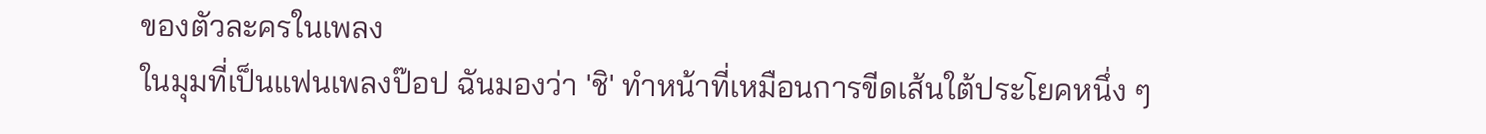ของตัวละครในเพลง
ในมุมที่เป็นแฟนเพลงป๊อป ฉันมองว่า 'ชิ' ทำหน้าที่เหมือนการขีดเส้นใต้ประโยคหนึ่ง ๆ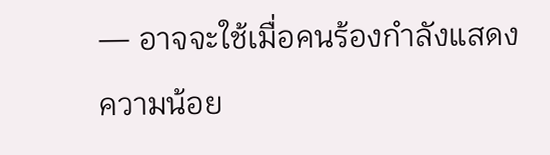— อาจจะใช้เมื่อคนร้องกำลังแสดงความน้อย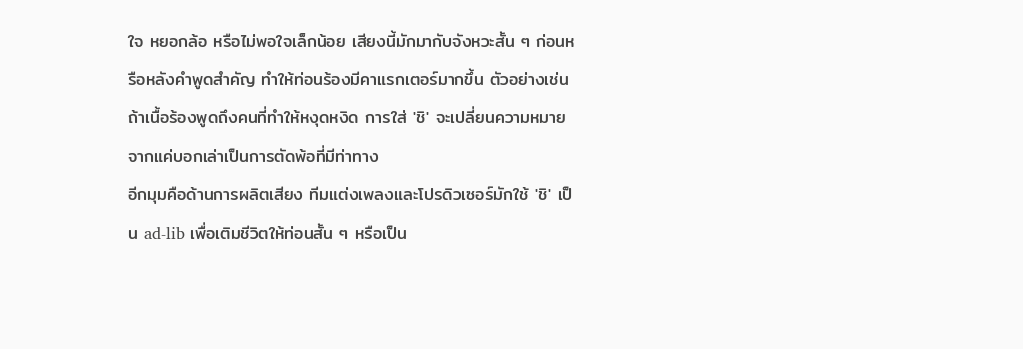ใจ หยอกล้อ หรือไม่พอใจเล็กน้อย เสียงนี้มักมากับจังหวะสั้น ๆ ก่อนหรือหลังคำพูดสำคัญ ทำให้ท่อนร้องมีคาแรกเตอร์มากขึ้น ตัวอย่างเช่นถ้าเนื้อร้องพูดถึงคนที่ทำให้หงุดหงิด การใส่ 'ชิ' จะเปลี่ยนความหมายจากแค่บอกเล่าเป็นการตัดพ้อที่มีท่าทาง
อีกมุมคือด้านการผลิตเสียง ทีมแต่งเพลงและโปรดิวเซอร์มักใช้ 'ชิ' เป็น ad-lib เพื่อเติมชีวิตให้ท่อนสั้น ๆ หรือเป็น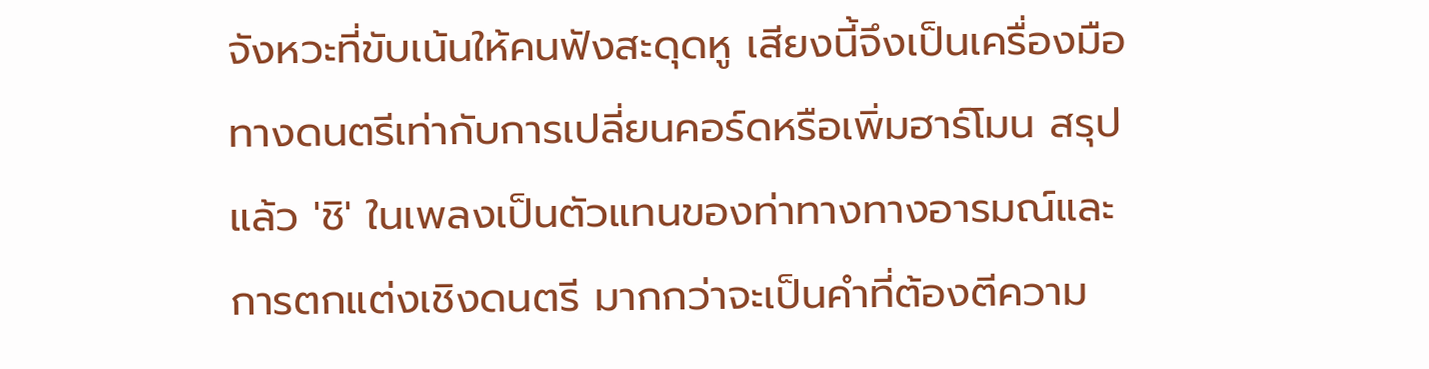จังหวะที่ขับเน้นให้คนฟังสะดุดหู เสียงนี้จึงเป็นเครื่องมือทางดนตรีเท่ากับการเปลี่ยนคอร์ดหรือเพิ่มฮาร์โมน สรุปแล้ว 'ชิ' ในเพลงเป็นตัวแทนของท่าทางทางอารมณ์และการตกแต่งเชิงดนตรี มากกว่าจะเป็นคำที่ต้องตีความ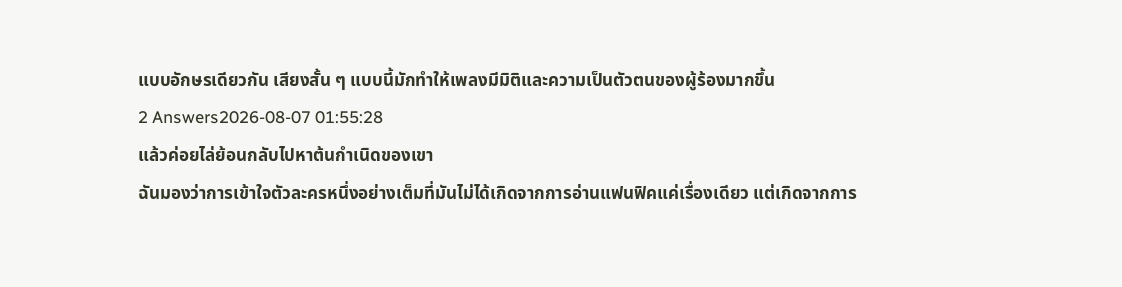แบบอักษรเดียวกัน เสียงสั้น ๆ แบบนี้มักทำให้เพลงมีมิติและความเป็นตัวตนของผู้ร้องมากขึ้น
2 Answers2026-08-07 01:55:28
แล้วค่อยไล่ย้อนกลับไปหาต้นกำเนิดของเขา
ฉันมองว่าการเข้าใจตัวละครหนึ่งอย่างเต็มที่มันไม่ได้เกิดจากการอ่านแฟนฟิคแค่เรื่องเดียว แต่เกิดจากการ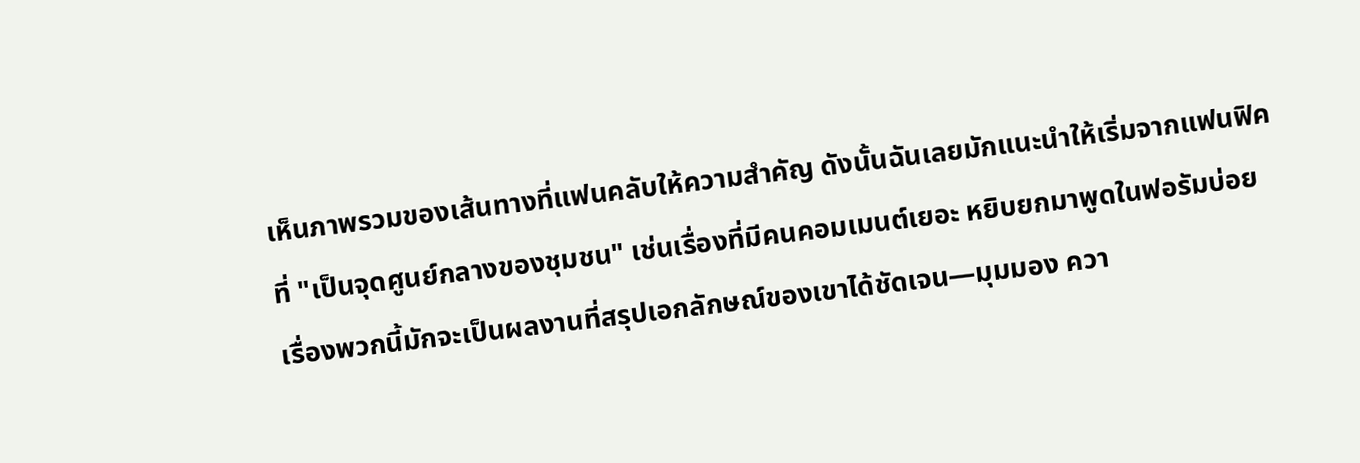เห็นภาพรวมของเส้นทางที่แฟนคลับให้ความสำคัญ ดังนั้นฉันเลยมักแนะนำให้เริ่มจากแฟนฟิคที่ "เป็นจุดศูนย์กลางของชุมชน" เช่นเรื่องที่มีคนคอมเมนต์เยอะ หยิบยกมาพูดในฟอรัมบ่อย เรื่องพวกนี้มักจะเป็นผลงานที่สรุปเอกลักษณ์ของเขาได้ชัดเจน—มุมมอง ควา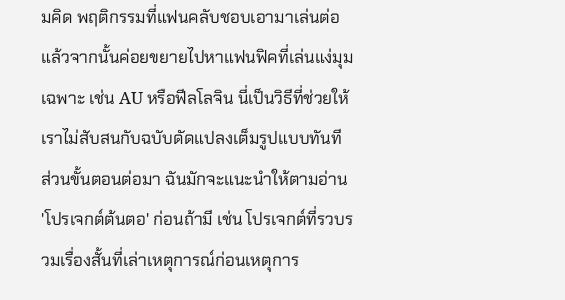มคิด พฤติกรรมที่แฟนคลับชอบเอามาเล่นต่อ แล้วจากนั้นค่อยขยายไปหาแฟนฟิคที่เล่นแง่มุมเฉพาะ เช่น AU หรือฟีลโลจิน นี่เป็นวิธีที่ช่วยให้เราไม่สับสนกับฉบับดัดแปลงเต็มรูปแบบทันที
ส่วนขั้นตอนต่อมา ฉันมักจะแนะนำให้ตามอ่าน 'โปรเจกต์ต้นตอ' ก่อนถ้ามี เช่น โปรเจกต์ที่รวบรวมเรื่องสั้นที่เล่าเหตุการณ์ก่อนเหตุการ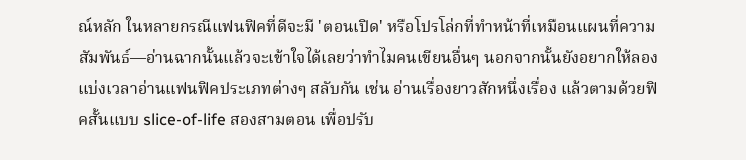ณ์หลัก ในหลายกรณีแฟนฟิคที่ดีจะมี 'ตอนเปิด' หรือโปรโล่กที่ทำหน้าที่เหมือนแผนที่ความสัมพันธ์—อ่านฉากนั้นแล้วจะเข้าใจได้เลยว่าทำไมคนเขียนอื่นๆ นอกจากนั้นยังอยากให้ลองแบ่งเวลาอ่านแฟนฟิคประเภทต่างๆ สลับกัน เช่น อ่านเรื่องยาวสักหนึ่งเรื่อง แล้วตามด้วยฟิคสั้นแบบ slice-of-life สองสามตอน เพื่อปรับ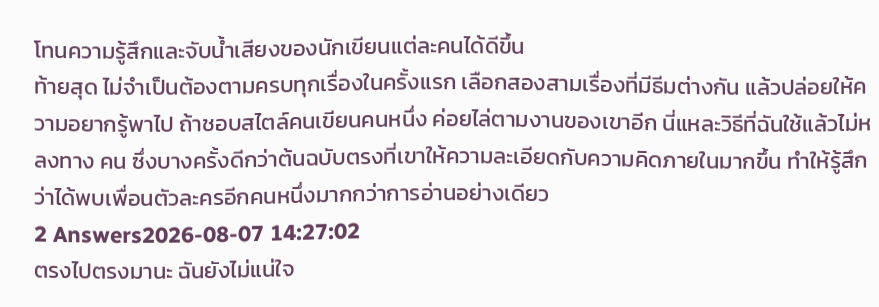โทนความรู้สึกและจับน้ำเสียงของนักเขียนแต่ละคนได้ดีขึ้น
ท้ายสุด ไม่จำเป็นต้องตามครบทุกเรื่องในครั้งแรก เลือกสองสามเรื่องที่มีธีมต่างกัน แล้วปล่อยให้ความอยากรู้พาไป ถ้าชอบสไตล์คนเขียนคนหนึ่ง ค่อยไล่ตามงานของเขาอีก นี่แหละวิธีที่ฉันใช้แล้วไม่หลงทาง คน ซึ่งบางครั้งดีกว่าต้นฉบับตรงที่เขาให้ความละเอียดกับความคิดภายในมากขึ้น ทำให้รู้สึกว่าได้พบเพื่อนตัวละครอีกคนหนึ่งมากกว่าการอ่านอย่างเดียว
2 Answers2026-08-07 14:27:02
ตรงไปตรงมานะ ฉันยังไม่แน่ใจ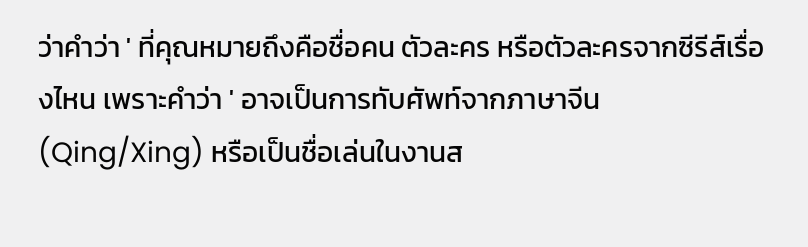ว่าคำว่า ' ที่คุณหมายถึงคือชื่อคน ตัวละคร หรือตัวละครจากซีรีส์เรื่องไหน เพราะคำว่า ' อาจเป็นการทับศัพท์จากภาษาจีน (Qing/Xing) หรือเป็นชื่อเล่นในงานส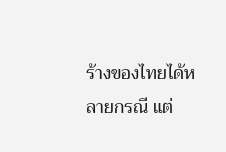ร้างของไทยได้หลายกรณี แต่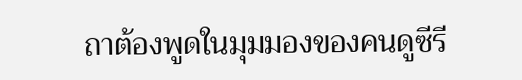ถาต้องพูดในมุมมองของคนดูซีรี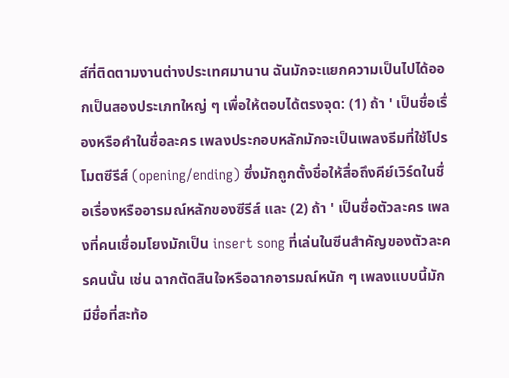ส์ที่ติดตามงานต่างประเทศมานาน ฉันมักจะแยกความเป็นไปได้ออกเป็นสองประเภทใหญ่ ๆ เพื่อให้ตอบได้ตรงจุด: (1) ถ้า ' เป็นชื่อเรื่องหรือคำในชื่อละคร เพลงประกอบหลักมักจะเป็นเพลงธีมที่ใช้โปรโมตซีรีส์ (opening/ending) ซึ่งมักถูกตั้งชื่อให้สื่อถึงคีย์เวิร์ดในชื่อเรื่องหรืออารมณ์หลักของซีรีส์ และ (2) ถ้า ' เป็นชื่อตัวละคร เพลงที่คนเชื่อมโยงมักเป็น insert song ที่เล่นในซีนสำคัญของตัวละครคนนั้น เช่น ฉากตัดสินใจหรือฉากอารมณ์หนัก ๆ เพลงแบบนี้มักมีชื่อที่สะท้อ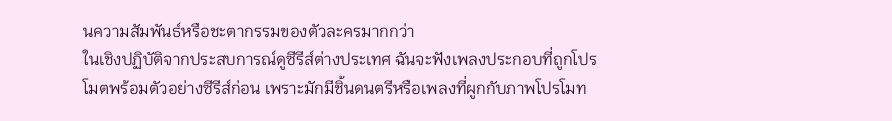นความสัมพันธ์หรือชะตากรรมของตัวละครมากกว่า
ในเชิงปฏิบัติจากประสบการณ์ดูซีรีส์ต่างประเทศ ฉันจะฟังเพลงประกอบที่ถูกโปรโมตพร้อมตัวอย่างซีรีส์ก่อน เพราะมักมีชิ้นดนตรีหรือเพลงที่ผูกกับภาพโปรโมท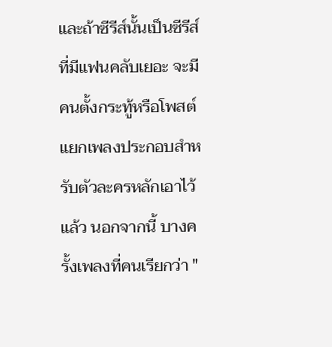และถ้าซีรีส์นั้นเป็นซีรีส์ที่มีแฟนคลับเยอะ จะมีคนตั้งกระทู้หรือโพสต์แยกเพลงประกอบสำหรับตัวละครหลักเอาไว้แล้ว นอกจากนี้ บางครั้งเพลงที่คนเรียกว่า "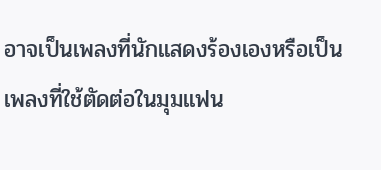อาจเป็นเพลงที่นักแสดงร้องเองหรือเป็นเพลงที่ใช้ตัดต่อในมุมแฟน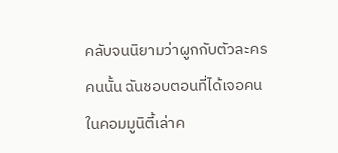คลับจนนิยามว่าผูกกับตัวละครคนนั้น ฉันชอบตอนที่ได้เจอคนในคอมมูนิตี้เล่าค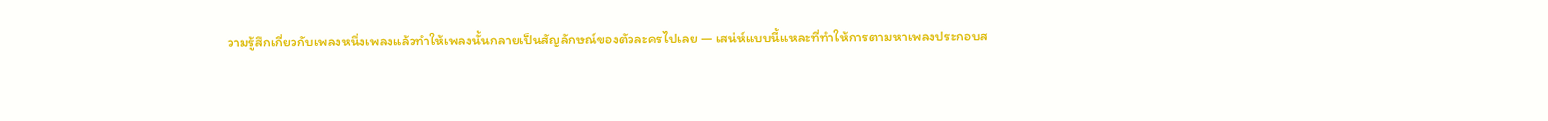วามรู้สึกเกี่ยวกับเพลงหนึ่งเพลงแล้วทำให้เพลงนั้นกลายเป็นสัญลักษณ์ของตัวละครไปเลย — เสน่ห์แบบนี้แหละที่ทำให้การตามหาเพลงประกอบส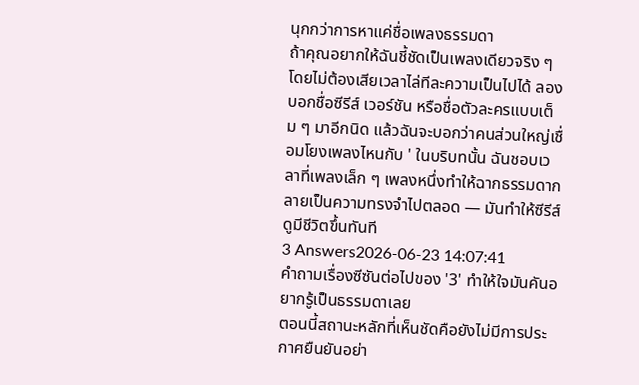นุกกว่าการหาแค่ชื่อเพลงธรรมดา
ถ้าคุณอยากให้ฉันชี้ชัดเป็นเพลงเดียวจริง ๆ โดยไม่ต้องเสียเวลาไล่ทีละความเป็นไปได้ ลองบอกชื่อซีรีส์ เวอร์ชัน หรือชื่อตัวละครแบบเต็ม ๆ มาอีกนิด แล้วฉันจะบอกว่าคนส่วนใหญ่เชื่อมโยงเพลงไหนกับ ' ในบริบทนั้น ฉันชอบเวลาที่เพลงเล็ก ๆ เพลงหนึ่งทำให้ฉากธรรมดากลายเป็นความทรงจำไปตลอด — มันทำให้ซีรีส์ดูมีชีวิตขึ้นทันที
3 Answers2026-06-23 14:07:41
คำถามเรื่องซีซันต่อไปของ '3' ทำให้ใจมันคันอยากรู้เป็นธรรมดาเลย
ตอนนี้สถานะหลักที่เห็นชัดคือยังไม่มีการประกาศยืนยันอย่า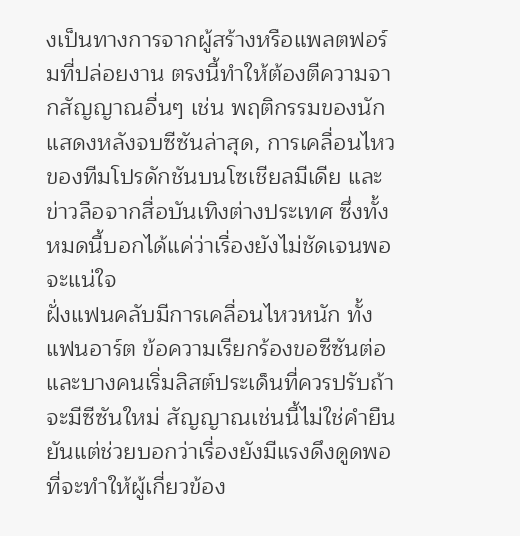งเป็นทางการจากผู้สร้างหรือแพลตฟอร์มที่ปล่อยงาน ตรงนี้ทำให้ต้องตีความจากสัญญาณอื่นๆ เช่น พฤติกรรมของนักแสดงหลังจบซีซันล่าสุด, การเคลื่อนไหวของทีมโปรดักชันบนโซเชียลมีเดีย และข่าวลือจากสื่อบันเทิงต่างประเทศ ซึ่งทั้งหมดนี้บอกได้แค่ว่าเรื่องยังไม่ชัดเจนพอจะแน่ใจ
ฝั่งแฟนคลับมีการเคลื่อนไหวหนัก ทั้งแฟนอาร์ต ข้อความเรียกร้องขอซีซันต่อ และบางคนเริ่มลิสต์ประเด็นที่ควรปรับถ้าจะมีซีซันใหม่ สัญญาณเช่นนี้ไม่ใช่คำยืนยันแต่ช่วยบอกว่าเรื่องยังมีแรงดึงดูดพอที่จะทำให้ผู้เกี่ยวข้อง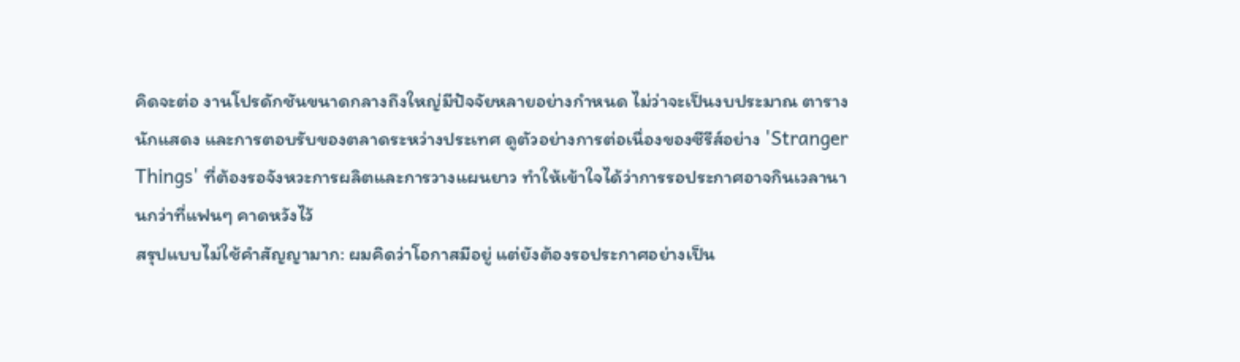คิดจะต่อ งานโปรดักชันขนาดกลางถึงใหญ่มีปัจจัยหลายอย่างกำหนด ไม่ว่าจะเป็นงบประมาณ ตารางนักแสดง และการตอบรับของตลาดระหว่างประเทศ ดูตัวอย่างการต่อเนื่องของซีรีส์อย่าง 'Stranger Things' ที่ต้องรอจังหวะการผลิตและการวางแผนยาว ทำให้เข้าใจได้ว่าการรอประกาศอาจกินเวลานานกว่าที่แฟนๆ คาดหวังไว้
สรุปแบบไม่ใช้คำสัญญามาก: ผมคิดว่าโอกาสมีอยู่ แต่ยังต้องรอประกาศอย่างเป็น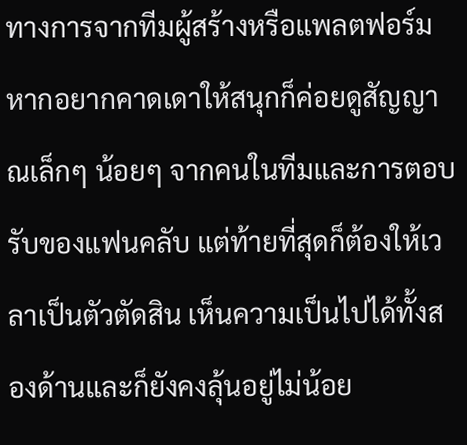ทางการจากทีมผู้สร้างหรือแพลตฟอร์ม หากอยากคาดเดาให้สนุกก็ค่อยดูสัญญาณเล็กๆ น้อยๆ จากคนในทีมและการตอบรับของแฟนคลับ แต่ท้ายที่สุดก็ต้องให้เวลาเป็นตัวตัดสิน เห็นความเป็นไปได้ทั้งสองด้านและก็ยังคงลุ้นอยู่ไม่น้อย